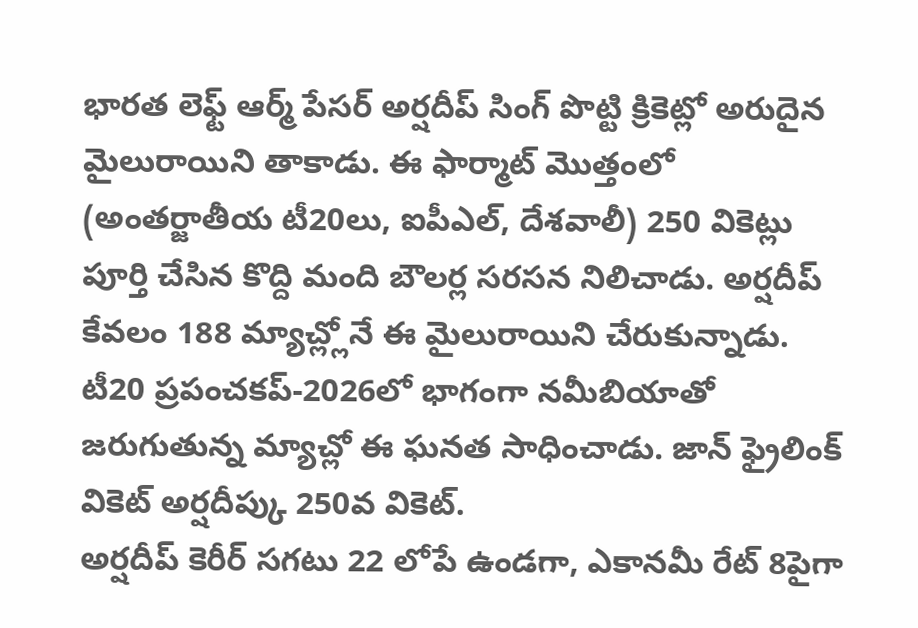భారత లెఫ్ట్ ఆర్మ్ పేసర్ అర్షదీప్ సింగ్ పొట్టి క్రికెట్లో అరుదైన మైలురాయిని తాకాడు. ఈ ఫార్మాట్ మొత్తంలో (అంతర్జాతీయ టీ20లు, ఐపీఎల్, దేశవాలీ) 250 వికెట్లు పూర్తి చేసిన కొద్ది మంది బౌలర్ల సరసన నిలిచాడు. అర్షదీప్ కేవలం 188 మ్యాచ్ల్లోనే ఈ మైలురాయిని చేరుకున్నాడు. టీ20 ప్రపంచకప్-2026లో భాగంగా నమీబియాతో జరుగుతున్న మ్యాచ్లో ఈ ఘనత సాధించాడు. జాన్ ఫ్రైలింక్ వికెట్ అర్షదీప్కు 250వ వికెట్.
అర్షదీప్ కెరీర్ సగటు 22 లోపే ఉండగా, ఎకానమీ రేట్ 8పైగా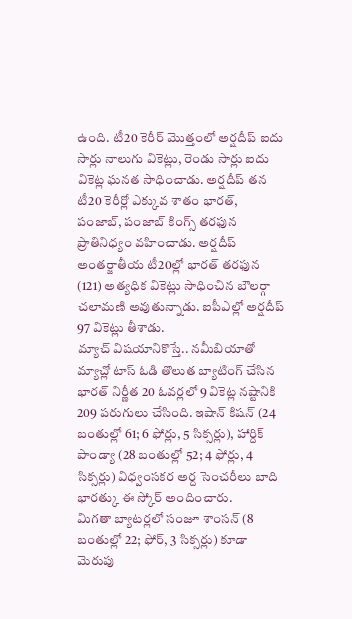ఉంది. టీ20 కెరీర్ మొత్తంలో అర్షదీప్ ఐదు సార్లు నాలుగు వికెట్లు, రెండు సార్లు ఐదు వికెట్ల ఘనత సాధించాడు. అర్షదీప్ తన టీ20 కెరీర్లో ఎక్కువ శాతం భారత్, పంజాబ్, పంజాబ్ కింగ్స్ తరఫున ప్రాతినిధ్యం వహించాడు. అర్షదీప్ అంతర్జాతీయ టీ20ల్లో భారత్ తరఫున (121) అత్యధిక వికెట్లు సాధించిన బౌలర్గా చలామణి అవుతున్నాడు. ఐపీఎల్లో అర్షదీప్ 97 వికెట్లు తీశాడు.
మ్యాచ్ విషయానికొస్తే.. నమీబియాతో మ్యాచ్లో టాస్ ఓడి తొలుత బ్యాటింగ్ చేసిన భారత్ నిర్ణీత 20 ఓవర్లలో 9 వికెట్ల నష్టానికి 209 పరుగులు చేసింది. ఇషాన్ కిషన్ (24 బంతుల్లో 61; 6 ఫోర్లు, 5 సిక్సర్లు), హార్దిక్ పాండ్యా (28 బంతుల్లో 52; 4 ఫోర్లు, 4 సిక్సర్లు) విధ్వంసకర అర్ద సెంచరీలు బాది భారత్కు ఈ స్కోర్ అందించారు.
మిగతా బ్యాటర్లలో సంజూ శాంసన్ (8 బంతుల్లో 22; ఫోర్, 3 సిక్సర్లు) కూడా మెరుపు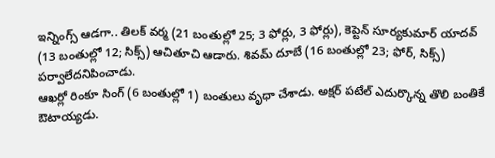ఇన్నింగ్స్ ఆడగా.. తిలక్ వర్మ (21 బంతుల్లో 25; 3 ఫోర్లు, 3 ఫోర్లు), కెప్టెన్ సూర్యకుమార్ యాదవ్ (13 బంతుల్లో 12; సిక్స్) ఆచితూచి ఆడారు. శివమ్ దూబే (16 బంతుల్లో 23; ఫోర్, సిక్స్) పర్వాలేదనిపించాడు.
ఆఖర్లో రింకూ సింగ్ (6 బంతుల్లో 1) బంతులు వృధా చేశాడు. అక్షర్ పటేల్ ఎదుర్కొన్న తొలి బంతికే ఔటాయ్యడు.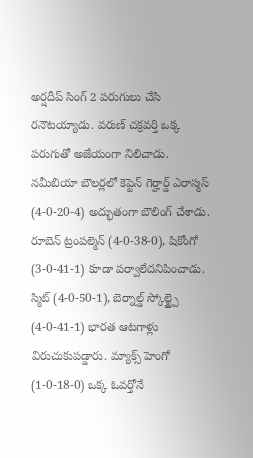అర్షదీప్ సింగ్ 2 పరుగులు చేసి రనౌటయ్యాడు. వరుణ్ చక్రవర్తి ఒక్క పరుగుతో అజేయంగా నిలిచాడు.
నమీబియా బౌలర్లలో కెప్టెన్ గెర్హార్డ్ ఎరాస్మస్ (4-0-20-4) అద్భుతంగా బౌలింగ్ చేశాడు. రూబెన్ ట్రంపల్మెన్ (4-0-38-0), షికోంగో (3-0-41-1) కూడా పర్వాలేదనిపించాడు. స్మిట్ (4-0-50-1), బెర్నాల్డ్ స్కోల్జ్పై (4-0-41-1) భారత ఆటగాళ్లు విరుచుకుపడ్డారు. మ్యాక్స్ హెంగో (1-0-18-0) ఒక్క ఓవర్తోనే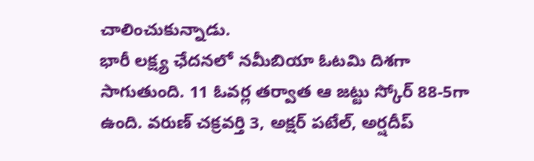చాలించుకున్నాడు.
భారీ లక్ష్య ఛేదనలో నమీబియా ఓటమి దిశగా సాగుతుంది. 11 ఓవర్ల తర్వాత ఆ జట్టు స్కోర్ 88-5గా ఉంది. వరుణ్ చక్రవర్తి 3, అక్షర్ పటేల్, అర్షదీప్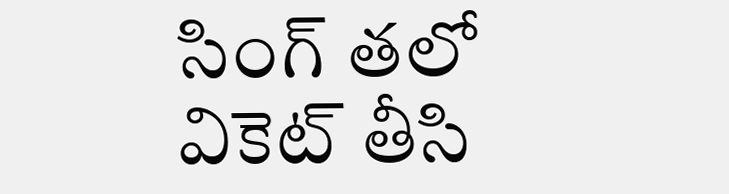సింగ్ తలో వికెట్ తీసి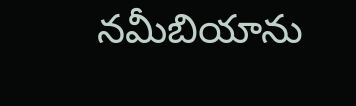నమీబియాను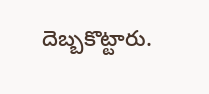దెబ్బకొట్టారు.